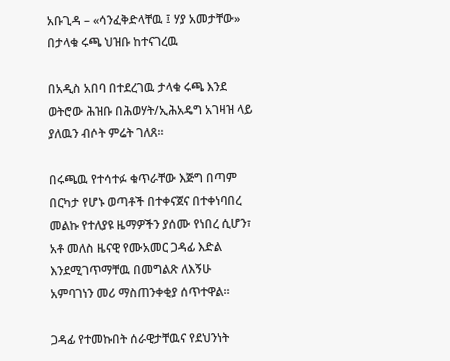አቡጊዳ – «ሳንፈቅድላቸዉ ፤ ሃያ አመታቸው» በታላቁ ሩጫ ህዝቡ ከተናገረዉ

በአዲስ አበባ በተደረገዉ ታላቁ ሩጫ እንደ ወትሮው ሕዝቡ በሕወሃት/ኢሕአዴግ አገዛዝ ላይ ያለዉን ብሶት ምሬት ገለጸ።

በሩጫዉ የተሳተፉ ቁጥራቸው እጅግ በጣም በርካታ የሆኑ ወጣቶች በተቀናጀና በተቀነባበረ መልኩ የተለያዩ ዜማዎችን ያሰሙ የነበረ ሲሆን፣ አቶ መለስ ዜናዊ የሙአመር ጋዳፊ እድል እንደሚገጥማቸዉ በመግልጽ ለእኝሁ አምባገነን መሪ ማስጠንቀቂያ ሰጥተዋል።

ጋዳፊ የተመኩበት ሰራዊታቸዉና የደህንነት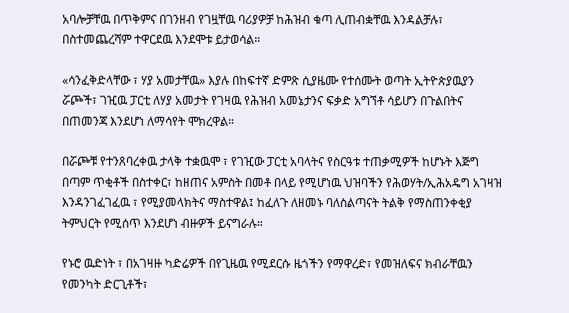አባሎቻቸዉ በጥቅምና በገንዘብ የገዟቸዉ ባሪያዎቻ ከሕዝብ ቁጣ ሊጠብቋቸዉ እንዳልቻሉ፣ በስተመጨረሻም ተዋርደዉ እንደሞቱ ይታወሳል።

«ሳንፈቅድላቸው ፣ ሃያ አመታቸዉ» እያሉ በከፍተኛ ድምጽ ሲያዜሙ የተሰሙት ወጣት ኢትዮጵያዉያን ሯጮች፣ ገዢዉ ፓርቲ ለሃያ አመታት የገዛዉ የሕዝብ አመኔታንና ፍቃድ አግኘቶ ሳይሆን በጉልበትና በጠመንጃ እንደሆነ ለማሳየት ሞክረዋል።

በሯጮቹ የተንጸባረቀዉ ታላቅ ተቋዉሞ ፣ የገዢው ፓርቲ አባላትና የስርዓቱ ተጠቃሚዎች ከሆኑት እጅግ በጣም ጥቂቶች በስተቀር፣ ከዘጠና አምስት በመቶ በላይ የሚሆነዉ ህዝባችን የሕወሃት/ኢሕአዴግ አገዛዝ እንዳንገፈገፈዉ ፣ የሚያመላክትና ማስተዋል፤ ከፈለጉ ለዘመኑ ባለስልጣናት ትልቅ የማስጠንቀቂያ ትምህርት የሚሰጥ እንደሆነ ብዙዎች ይናግራሉ።

የኑሮ ዉድነት ፣ በአገዛዙ ካድሬዎች በየጊዜዉ የሚደርሱ ዜጎችን የማዋረድ፣ የመዝለፍና ክብራቸዉን የመንካት ድርጊቶች፣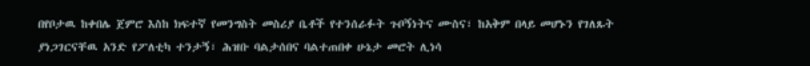በየቦታዉ ከቀበሌ ጀምሮ እስከ ክፍተኛ የመንግስት መስሪያ ቤቶች የተንሰራፉት ጉቦኝነትና ሙስና፣ ከአቅም በላይ መሆኑን የገለጹት ያነጋገርናቸዉ አንድ የፖለቲካ ተንታኝ፣ ሕዝቡ ባልታሰበና ባልተጠበቀ ሁኔታ መሮት ሊነሳ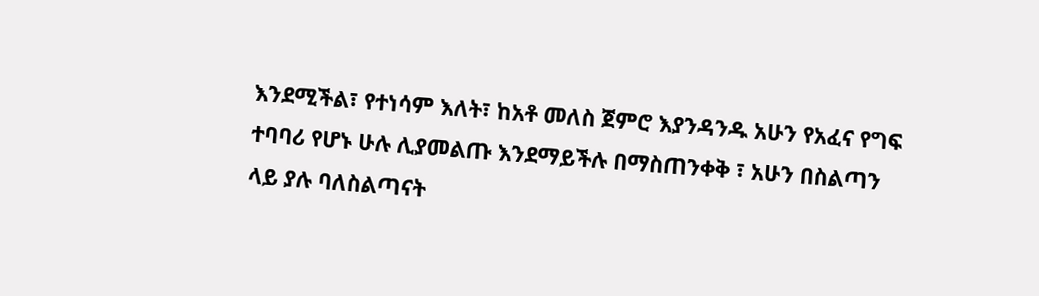እንደሚችል፣ የተነሳም እለት፣ ከአቶ መለስ ጀምሮ እያንዳንዱ አሁን የአፈና የግፍ ተባባሪ የሆኑ ሁሉ ሊያመልጡ እንደማይችሉ በማስጠንቀቅ ፣ አሁን በስልጣን ላይ ያሉ ባለስልጣናት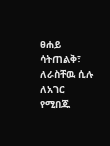ፀሐይ ሳትጠልቅ፣ ለራስቸዉ ሲሉ ለአገር የሚበጁ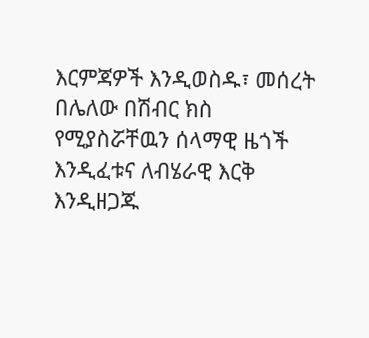እርምጃዎች እንዲወስዱ፣ መሰረት በሌለው በሽብር ክስ የሚያስሯቸዉን ሰላማዊ ዜጎች እንዲፈቱና ለብሄራዊ እርቅ እንዲዘጋጁ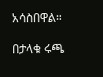አሳስበዋል።

በታላቁ ሩጫ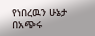የነበረዉን ሁኔታ በአጭሩ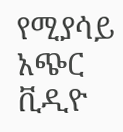የሚያሳይ አጭር ቪዲዮ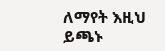ለማየት እዚህ ይጫኑ